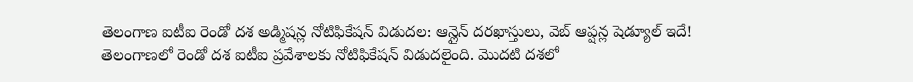తెలంగాణ ఐటీఐ రెండో దశ అడ్మిషన్ల నోటిఫికేషన్ విడుదల: ఆన్లైన్ దరఖాస్తులు, వెబ్ ఆప్షన్ల షెడ్యూల్ ఇదే!
తెలంగాణలో రెండో దశ ఐటీఐ ప్రవేశాలకు నోటిఫికేషన్ విడుదలైంది. మెుదటి దశలో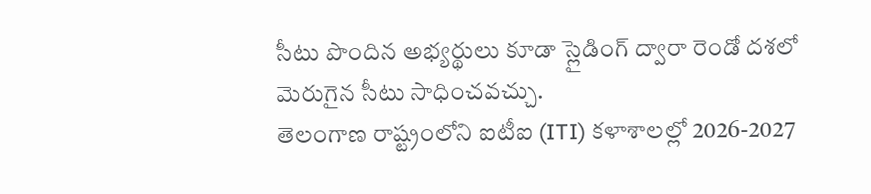సీటు పొందిన అభ్యర్థులు కూడా స్లైడింగ్ ద్వారా రెండో దశలో మెరుగైన సీటు సాధించవచ్చు.
తెలంగాణ రాష్ట్రంలోని ఐటీఐ (ITI) కళాశాలల్లో 2026-2027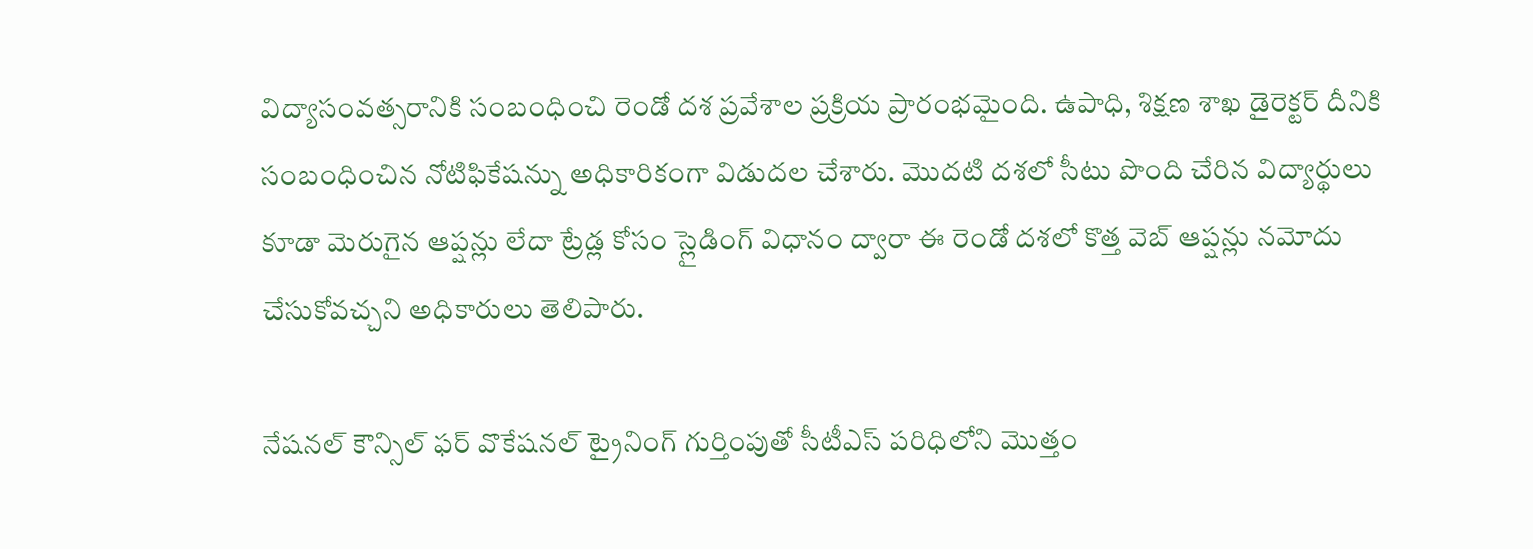విద్యాసంవత్సరానికి సంబంధించి రెండో దశ ప్రవేశాల ప్రక్రియ ప్రారంభమైంది. ఉపాధి, శిక్షణ శాఖ డైరెక్టర్ దీనికి సంబంధించిన నోటిఫికేషన్ను అధికారికంగా విడుదల చేశారు. మొదటి దశలో సీటు పొంది చేరిన విద్యార్థులు కూడా మెరుగైన ఆప్షన్లు లేదా ట్రేడ్ల కోసం స్లైడింగ్ విధానం ద్వారా ఈ రెండో దశలో కొత్త వెబ్ ఆప్షన్లు నమోదు చేసుకోవచ్చని అధికారులు తెలిపారు.

నేషనల్ కౌన్సిల్ ఫర్ వొకేషనల్ ట్రైనింగ్ గుర్తింపుతో సీటీఎస్ పరిధిలోని మొత్తం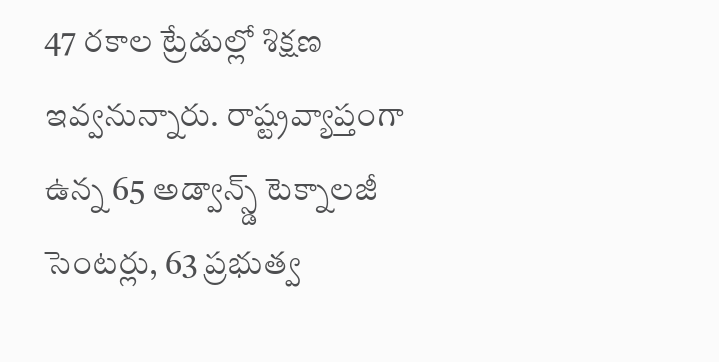47 రకాల ట్రేడుల్లో శిక్షణ ఇవ్వనున్నారు. రాష్ట్రవ్యాప్తంగా ఉన్న 65 అడ్వాన్స్డ్ టెక్నాలజీ సెంటర్లు, 63 ప్రభుత్వ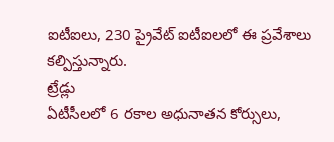ఐటీఐలు, 230 ప్రైవేట్ ఐటీఐలలో ఈ ప్రవేశాలు కల్పిస్తున్నారు.
ట్రేడ్లు
ఏటీసీలలో 6 రకాల అధునాతన కోర్సులు,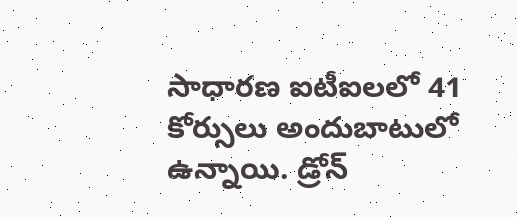సాధారణ ఐటీఐలలో 41 కోర్సులు అందుబాటులో ఉన్నాయి. డ్రోన్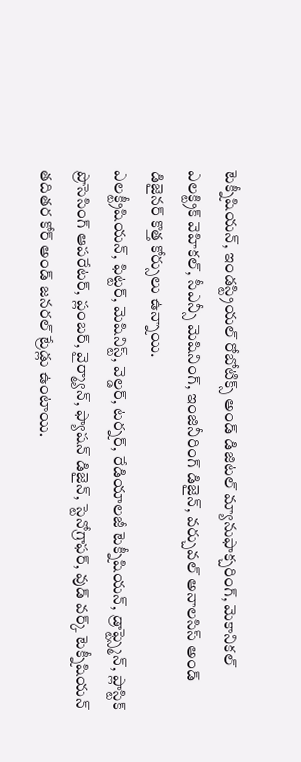టెక్నీషియన్, ఇండస్ట్రియల్ రోబోటిక్స్ అండ్ డిజిటల్ మ్యానుఫాక్చరింగ్, మెకానికల్ ఎలక్ట్రిక్ వెహికల్, సీఎన్సీ మెషినింగ్, ఇంజినీరింగ్ డిజైన్, వర్చువల్ అనాలసిస్ అండ్ డిజైనర్ కొత్త కోర్సులు ఉన్నాయి.
ఎలక్ట్రీషియన్, ఫిట్టర్, మెషినిస్ట్, వెల్డర్, టర్నర్, రేడియాలజీ టెక్నీషియన్, డ్రాఫ్ట్స్మెన్, ప్లాస్టిక్ ప్రొసెసింగ్ ఆపరేటర్, ప్లంబర్, వైర్మ్యాన్, ఫ్యాషన్ డిజైన్, స్టెనోగ్రాఫర్, వుడ్ వర్క్ టెక్నీషియన్ తదితర కోర్ అండ్ జనరల్ ట్రేడ్లు ఉంటాయి.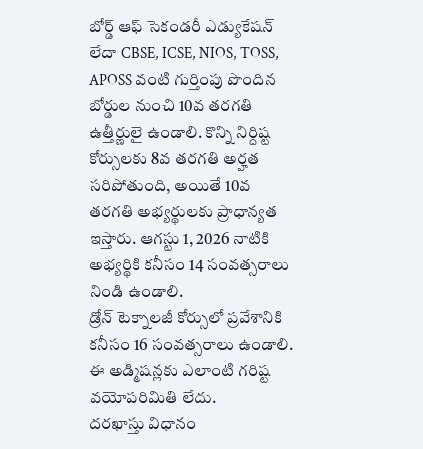బోర్డ్ ఆఫ్ సెకండరీ ఎడ్యుకేషన్ లేదా CBSE, ICSE, NIOS, TOSS, APOSS వంటి గుర్తింపు పొందిన బోర్డుల నుంచి 10వ తరగతి ఉత్తీర్ణులై ఉండాలి. కొన్ని నిర్దిష్ట కోర్సులకు 8వ తరగతి అర్హత సరిపోతుంది, అయితే 10వ తరగతి అభ్యర్థులకు ప్రాధాన్యత ఇస్తారు. ఆగస్టు 1, 2026 నాటికి అభ్యర్థికి కనీసం 14 సంవత్సరాలు నిండి ఉండాలి.
డ్రోన్ టెక్నాలజీ కోర్సులో ప్రవేశానికి కనీసం 16 సంవత్సరాలు ఉండాలి. ఈ అడ్మిషన్లకు ఎలాంటి గరిష్ట వయోపరిమితి లేదు.
దరఖాస్తు విధానం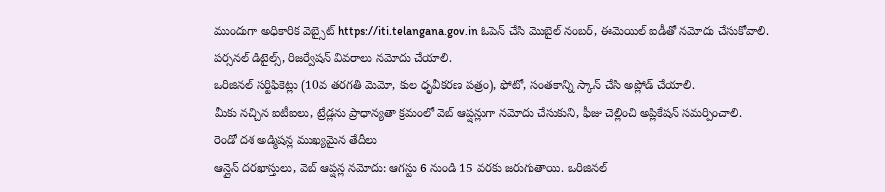ముందుగా అధికారిక వెబ్సైట్ https://iti.telangana.gov.in ఓపెన్ చేసి మొబైల్ నంబర్, ఈమెయిల్ ఐడీతో నమోదు చేసుకోవాలి.
పర్సనల్ డిటైల్స్, రిజర్వేషన్ వివరాలు నమోదు చేయాలి.
ఒరిజినల్ సర్టిఫికెట్లు (10వ తరగతి మెమో, కుల ధృవీకరణ పత్రం), ఫోటో, సంతకాన్ని స్కాన్ చేసి అప్లోడ్ చేయాలి.
మీకు నచ్చిన ఐటీఐలు, ట్రేడ్లను ప్రాధాన్యతా క్రమంలో వెబ్ ఆప్షన్లుగా నమోదు చేసుకుని, ఫీజు చెల్లించి అప్లికేషన్ సమర్పించాలి.
రెండో దశ అడ్మిషన్ల ముఖ్యమైన తేదీలు
ఆన్లైన్ దరఖాస్తులు, వెబ్ ఆప్షన్ల నమోదు: ఆగస్టు 6 నుండి 15 వరకు జరుగుతాయి. ఒరిజినల్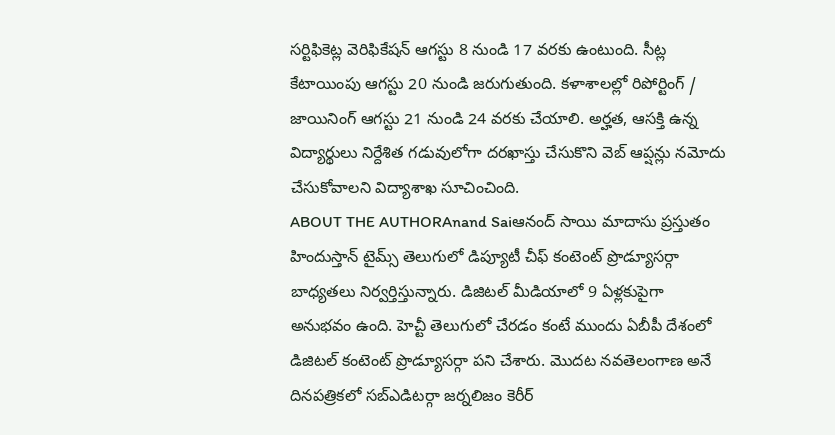సర్టిఫికెట్ల వెరిఫికేషన్ ఆగస్టు 8 నుండి 17 వరకు ఉంటుంది. సీట్ల కేటాయింపు ఆగస్టు 20 నుండి జరుగుతుంది. కళాశాలల్లో రిపోర్టింగ్ / జాయినింగ్ ఆగస్టు 21 నుండి 24 వరకు చేయాలి. అర్హత, ఆసక్తి ఉన్న విద్యార్థులు నిర్దేశిత గడువులోగా దరఖాస్తు చేసుకొని వెబ్ ఆప్షన్లు నమోదు చేసుకోవాలని విద్యాశాఖ సూచించింది.
ABOUT THE AUTHORAnand Saiఆనంద్ సాయి మాదాసు ప్రస్తుతం హిందుస్తాన్ టైమ్స్ తెలుగులో డిప్యూటీ చీఫ్ కంటెంట్ ప్రొడ్యూసర్గా బాధ్యతలు నిర్వర్తిస్తున్నారు. డిజిటల్ మీడియాలో 9 ఏళ్లకుపైగా అనుభవం ఉంది. హెచ్టీ తెలుగులో చేరడం కంటే ముందు ఏబీపీ దేశంలో డిజిటల్ కంటెంట్ ప్రొడ్యూసర్గా పని చేశారు. మెుదట నవతెలంగాణ అనే దినపత్రికలో సబ్ఎడిటర్గా జర్నలిజం కెరీర్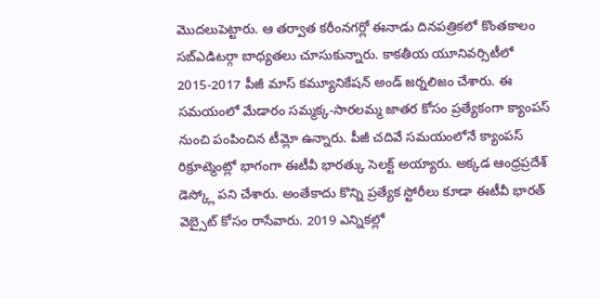మెుదలుపెట్టారు. ఆ తర్వాత కరీంనగర్లో ఈనాడు దినపత్రికలో కొంతకాలం సబ్ఎడిటర్గా బాధ్యతలు చూసుకున్నారు. కాకతీయ యూనివర్సిటీలో 2015-2017 పీజీ మాస్ కమ్యూనికేషన్ అండ్ జర్నలిజం చేశారు. ఈ సమయంలో మేడారం సమ్మక్క-సారలమ్మ జాతర కోసం ప్రత్యేకంగా క్యాంపస్ నుంచి పంపించిన టీమ్లో ఉన్నారు. పీజీ చదివే సమయంలోనే క్యాంపస్ రిక్రూట్మెంట్లో భాగంగా ఈటీవీ భారత్కు సెలక్ట్ అయ్యారు. అక్కడ ఆంధ్రప్రదేశ్ డెస్క్లో పని చేశారు. అంతేకాదు కొన్ని ప్రత్యేక స్టోరీలు కూడా ఈటీవీ భారత్ వెబ్సైట్ కోసం రాసేవారు. 2019 ఎన్నికల్లో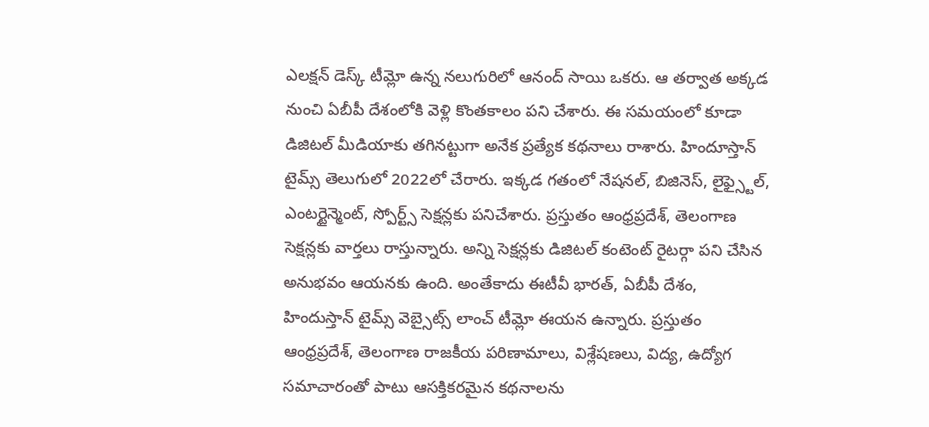ఎలక్షన్ డెస్క్ టీమ్లో ఉన్న నలుగురిలో ఆనంద్ సాయి ఒకరు. ఆ తర్వాత అక్కడ నుంచి ఏబీపీ దేశంలోకి వెళ్లి కొంతకాలం పని చేశారు. ఈ సమయంలో కూడా డిజిటల్ మీడియాకు తగినట్టుగా అనేక ప్రత్యేక కథనాలు రాశారు. హిందూస్తాన్ టైమ్స్ తెలుగులో 2022లో చేరారు. ఇక్కడ గతంలో నేషనల్, బిజినెస్, లైఫ్స్టైల్, ఎంటర్టైన్మెంట్, స్పోర్ట్స్ సెక్షన్లకు పనిచేశారు. ప్రస్తుతం ఆంధ్రప్రదేశ్, తెలంగాణ సెక్షన్లకు వార్తలు రాస్తున్నారు. అన్ని సెక్షన్లకు డిజిటల్ కంటెంట్ రైటర్గా పని చేసిన అనుభవం ఆయనకు ఉంది. అంతేకాదు ఈటీవీ భారత్, ఏబీపీ దేశం, హిందుస్తాన్ టైమ్స్ వెబ్సైట్స్ లాంచ్ టీమ్లో ఈయన ఉన్నారు. ప్రస్తుతం ఆంధ్రప్రదేశ్, తెలంగాణ రాజకీయ పరిణామాలు, విశ్లేషణలు, విద్య, ఉద్యోగ సమాచారంతో పాటు ఆసక్తికరమైన కథనాలను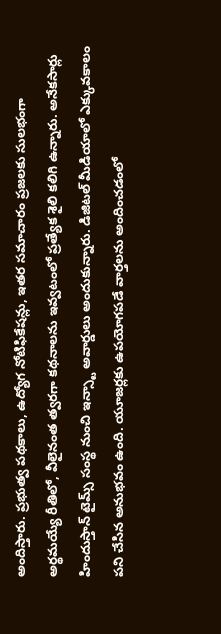అందిస్తారు. ప్రభుత్వ పథకాలు, ఉద్యోగ నోటిఫికేషన్లు, ఇతర సమాచారం ప్రజలకు సులభంగా అర్థమయ్యే రీతిలో, వీలైనంత త్వరగా కథనాలను ఇవ్వటంలో ప్రత్యేక శైలి కలిగి ఉన్నారు. అనేకసార్లు హిందుస్తాన్ టైమ్స్ సంస్థ నుంచి ఇన్స్టా అవార్డులు అందుకున్నారు. డిజిటల్ మీడియాలో ఎక్కువకాలం పని చేసిన అనుభవం ఉంది. యూజర్లకు ఉపయోగపడే వార్తలను అందించడంలో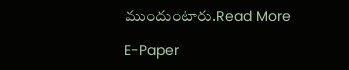ముందుంటారు.Read More

E-Paper